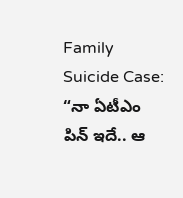Family Suicide Case: “నా ఏటీఎం పిన్ ఇదే.. ఆ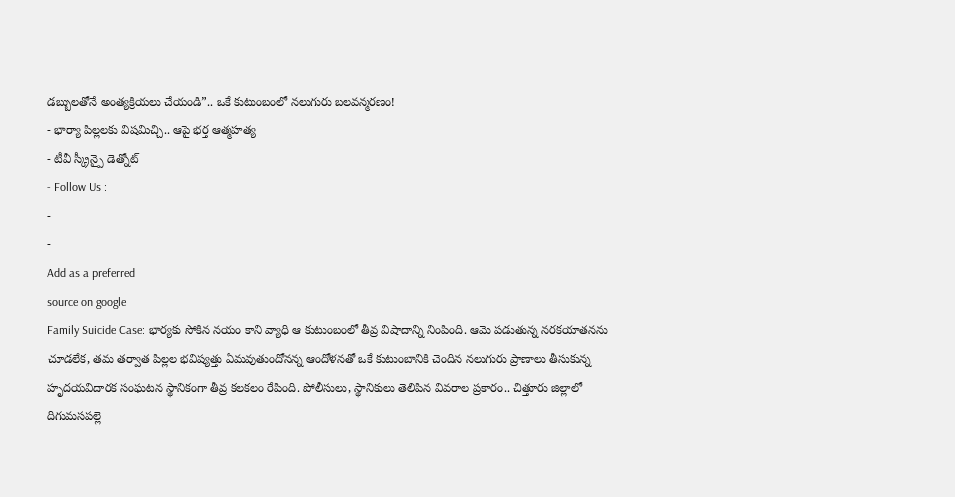డబ్బులతోనే అంత్యక్రియలు చేయండి”.. ఒకే కుటుంబంలో నలుగురు బలవన్మరణం!
- భార్యా పిల్లలకు విషమిచ్చి.. ఆపై భర్త ఆత్మహత్య
- టీవీ స్క్రీన్పై డెత్నోట్
- Follow Us :
-
-
Add as a preferred
source on google
Family Suicide Case: భార్యకు సోకిన నయం కాని వ్యాధి ఆ కుటుంబంలో తీవ్ర విషాదాన్ని నింపింది. ఆమె పడుతున్న నరకయాతనను చూడలేక, తమ తర్వాత పిల్లల భవిష్యత్తు ఏమవుతుందోనన్న ఆందోళనతో ఒకే కుటుంబానికి చెందిన నలుగురు ప్రాణాలు తీసుకున్న హృదయవిదారక సంఘటన స్థానికంగా తీవ్ర కలకలం రేపింది. పోలీసులు, స్థానికులు తెలిపిన వివరాల ప్రకారం.. చిత్తూరు జిల్లాలో దిగుమసపల్లె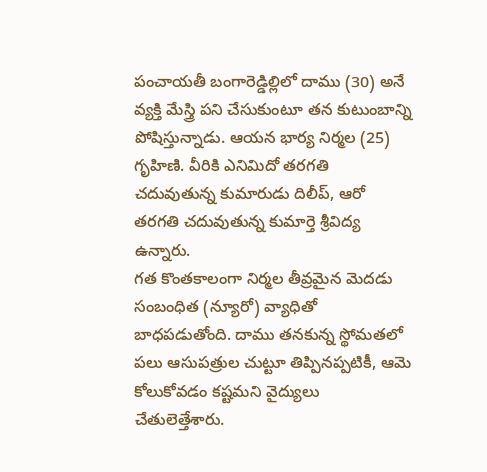పంచాయతీ బంగారెడ్డిల్లిలో దాము (30) అనే వ్యక్తి మేస్త్రి పని చేసుకుంటూ తన కుటుంబాన్ని పోషిస్తున్నాడు. ఆయన భార్య నిర్మల (25) గృహిణి. వీరికి ఎనిమిదో తరగతి చదువుతున్న కుమారుడు దిలీప్, ఆరో తరగతి చదువుతున్న కుమార్తె శ్రీవిద్య ఉన్నారు.
గత కొంతకాలంగా నిర్మల తీవ్రమైన మెదడు సంబంధిత (న్యూరో) వ్యాధితో బాధపడుతోంది. దాము తనకున్న స్థోమతలో పలు ఆసుపత్రుల చుట్టూ తిప్పినప్పటికీ, ఆమె కోలుకోవడం కష్టమని వైద్యులు చేతులెత్తేశారు.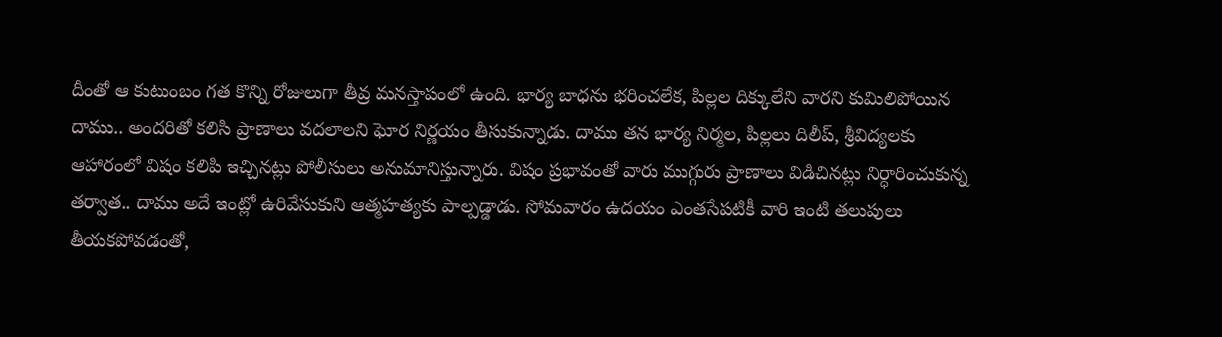దీంతో ఆ కుటుంబం గత కొన్ని రోజులుగా తీవ్ర మనస్తాపంలో ఉంది. భార్య బాధను భరించలేక, పిల్లల దిక్కులేని వారని కుమిలిపోయిన దాము.. అందరితో కలిసి ప్రాణాలు వదలాలని ఘోర నిర్ణయం తీసుకున్నాడు. దాము తన భార్య నిర్మల, పిల్లలు దిలీప్, శ్రీవిద్యలకు ఆహారంలో విషం కలిపి ఇచ్చినట్లు పోలీసులు అనుమానిస్తున్నారు. విషం ప్రభావంతో వారు ముగ్గురు ప్రాణాలు విడిచినట్లు నిర్ధారించుకున్న తర్వాత.. దాము అదే ఇంట్లో ఉరివేసుకుని ఆత్మహత్యకు పాల్పడ్డాడు. సోమవారం ఉదయం ఎంతసేపటికీ వారి ఇంటి తలుపులు తీయకపోవడంతో,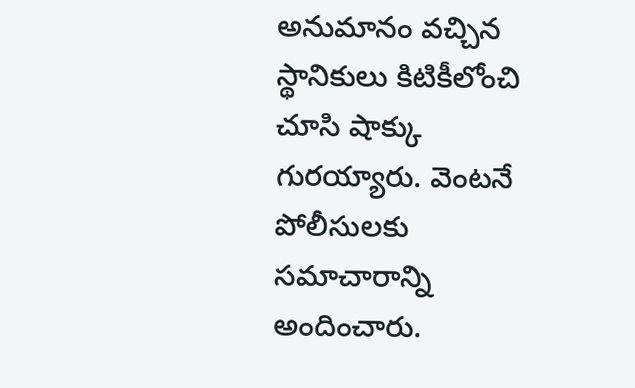అనుమానం వచ్చిన స్థానికులు కిటికీలోంచి చూసి షాక్కు గురయ్యారు. వెంటనే పోలీసులకు సమాచారాన్ని అందించారు.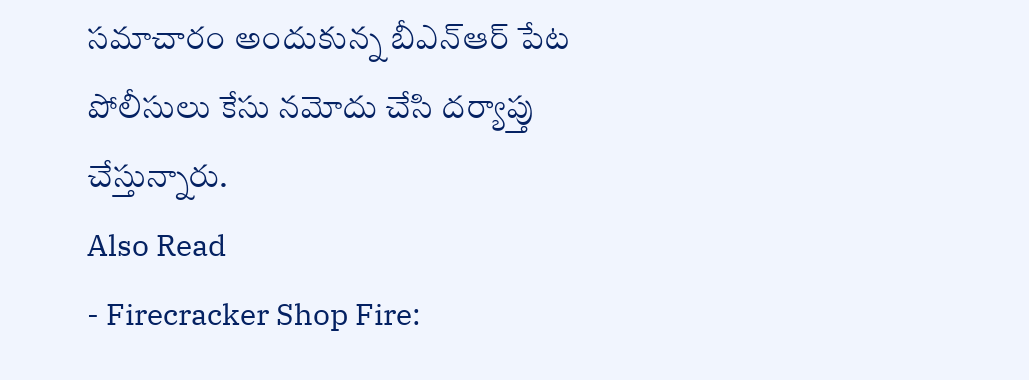సమాచారం అందుకున్న బీఎన్ఆర్ పేట పోలీసులు కేసు నమోదు చేసి దర్యాప్తు చేస్తున్నారు.
Also Read
- Firecracker Shop Fire: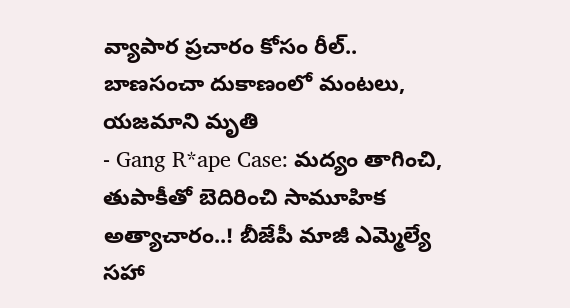వ్యాపార ప్రచారం కోసం రీల్.. బాణసంచా దుకాణంలో మంటలు, యజమాని మృతి
- Gang R*ape Case: మద్యం తాగించి, తుపాకీతో బెదిరించి సామూహిక అత్యాచారం..! బీజేపీ మాజీ ఎమ్మెల్యే సహా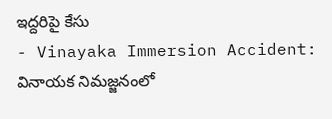ఇద్దరిపై కేసు
- Vinayaka Immersion Accident: వినాయక నిమజ్జనంలో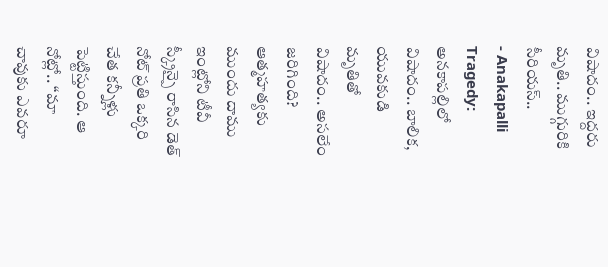విషాదం.. ఇద్దరు మృతి.. ముగ్గురికి సీరియస్..
- Anakapalli Tragedy: అనకాపల్లిలో విషాదం.. బాలిక, యువకుడి మృతితో విషాదం.. అసలేం జరిగింది?
ఆత్మహత్యకు ముందు దాము ఇంట్లోని టీవీ స్క్రీన్పై రాసిన డెత్ నోట్ ప్రతి ఒక్కరి చేత కన్నీళ్లు పెట్టిస్తుంది. ఆ నోట్లో.. “మా చావుకు ఎవరూ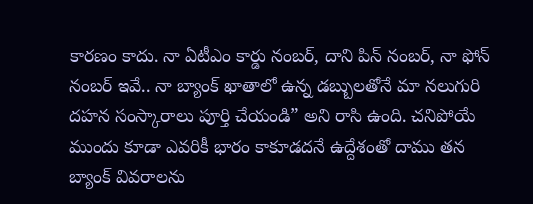కారణం కాదు. నా ఏటీఎం కార్డు నంబర్, దాని పిన్ నంబర్, నా ఫోన్ నంబర్ ఇవే.. నా బ్యాంక్ ఖాతాలో ఉన్న డబ్బులతోనే మా నలుగురి దహన సంస్కారాలు పూర్తి చేయండి” అని రాసి ఉంది. చనిపోయే ముందు కూడా ఎవరికీ భారం కాకూడదనే ఉద్దేశంతో దాము తన బ్యాంక్ వివరాలను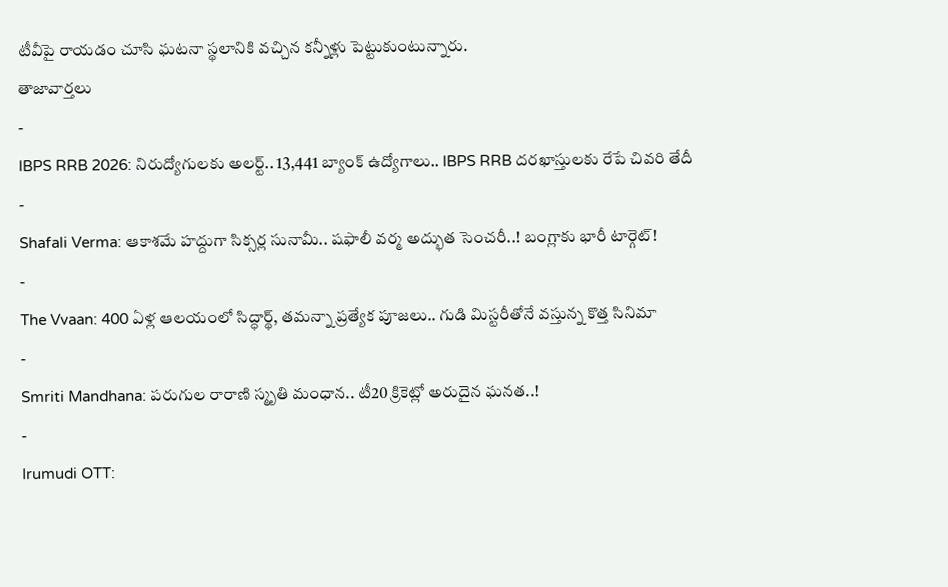టీవీపై రాయడం చూసి ఘటనా స్థలానికి వచ్చిన కన్నీళ్లు పెట్టుకుంటున్నారు.
తాజావార్తలు
-
IBPS RRB 2026: నిరుద్యోగులకు అలర్ట్.. 13,441 బ్యాంక్ ఉద్యోగాలు.. IBPS RRB దరఖాస్తులకు రేపే చివరి తేదీ
-
Shafali Verma: ఆకాశమే హద్దుగా సిక్సర్ల సునామీ.. షఫాలీ వర్మ అద్భుత సెంచరీ..! బంగ్లాకు భారీ టార్గెట్!
-
The Vvaan: 400 ఏళ్ల ఆలయంలో సిద్ధార్థ్, తమన్నా ప్రత్యేక పూజలు.. గుడి మిస్టరీతోనే వస్తున్న కొత్త సినిమా
-
Smriti Mandhana: పరుగుల రారాణి స్మృతి మంధాన.. టీ20 క్రికెట్లో అరుదైన ఘనత..!
-
Irumudi OTT: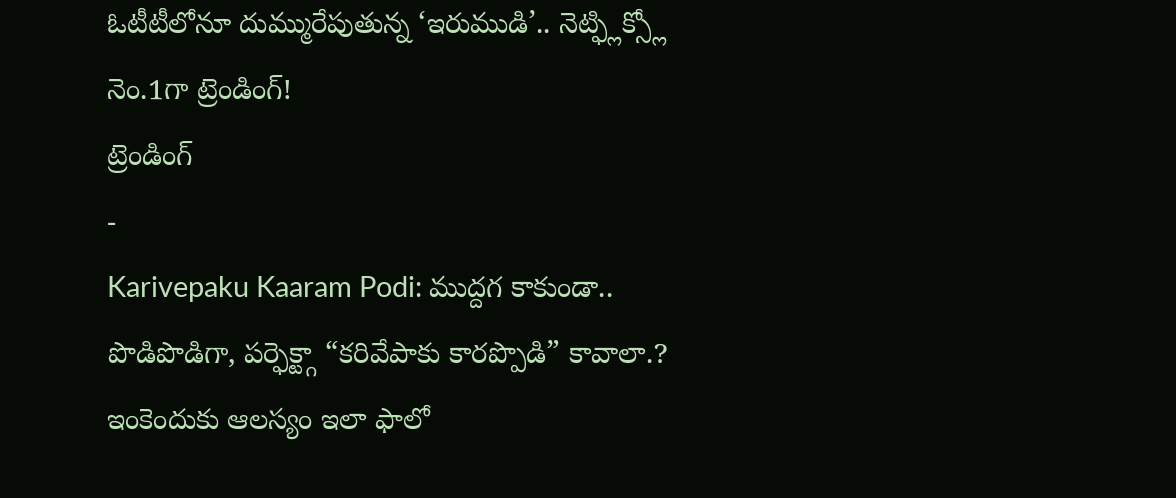ఓటీటీలోనూ దుమ్మురేపుతున్న ‘ఇరుముడి’.. నెట్ఫ్లిక్స్లో నెం.1గా ట్రెండింగ్!
ట్రెండింగ్
-
Karivepaku Kaaram Podi: ముద్దగ కాకుండా.. పొడిపొడిగా, పర్ఫెక్ట్గా “కరివేపాకు కారప్పొడి” కావాలా.? ఇంకెందుకు ఆలస్యం ఇలా ఫాలో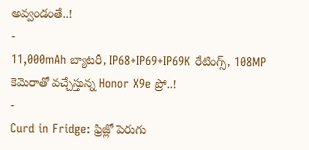అవ్వండంతే..!
-
11,000mAh బ్యాటరీ, IP68+IP69+IP69K రేటింగ్స్, 108MP కెమెరాతో వచ్చేస్తున్న Honor X9e ప్రో..!
-
Curd in Fridge: ఫ్రిజ్లో పెరుగు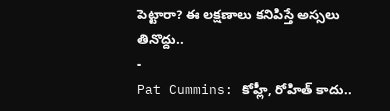పెట్టారా? ఈ లక్షణాలు కనిపిస్తే అస్సలు తినొద్దు..
-
Pat Cummins: కోహ్లీ, రోహిత్ కాదు..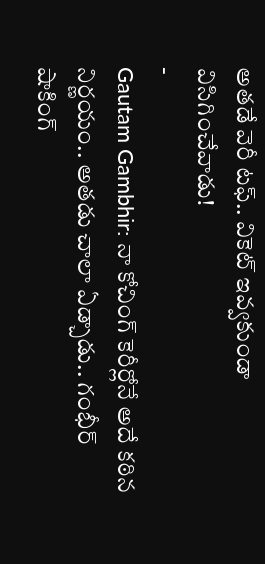అతడే వెరీ టఫ్.. వికెట్ ఇవ్వకుండా విసిగించేవాడు!
-
Gautam Gambhir: నా కోచింగ్ కెరీర్లోనే అదే కఠిన నిర్ణయం.. అతడు చాలా ఏడ్చాడు.. గంభీర్ షాకింగ్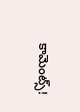కామెంట్స్!